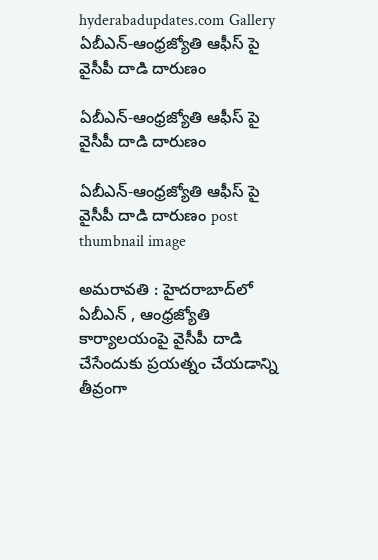hyderabadupdates.com Gallery ఏబీఎన్-ఆంధ్రజ్యోతి ఆఫీస్ పై వైసీపీ దాడి దారుణం

ఏబీఎన్-ఆంధ్రజ్యోతి ఆఫీస్ పై వైసీపీ దాడి దారుణం

ఏబీఎన్-ఆంధ్రజ్యోతి ఆఫీస్ పై వైసీపీ దాడి దారుణం post thumbnail image

అమరావతి : హైదరాబాద్‌లో ఏబీఎన్ , ఆంధ్రజ్యోతి కార్యాలయంపై వైసీపీ దాడి చేసేందుకు ప్ర‌య‌త్నం చేయ‌డాన్ని తీవ్రంగా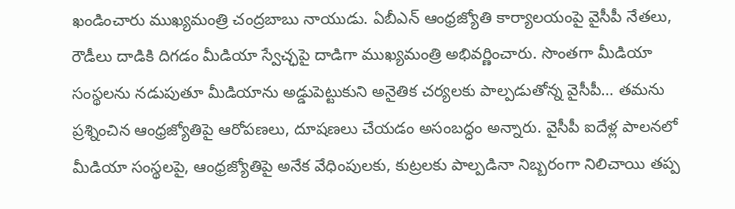ఖండించారు ముఖ్యమంత్రి చంద్రబాబు నాయుడు. ఏబీఎన్ ఆంధ్రజ్యోతి కార్యాలయంపై వైసీపీ నేతలు, రౌడీలు దాడికి దిగడం మీడియా స్వేచ్ఛపై దాడిగా ముఖ్యమంత్రి అభివర్ణించారు. సొంతగా మీడియా సంస్థలను నడుపుతూ మీడియాను అడ్డుపెట్టుకుని అనైతిక చర్యలకు పాల్పడుతోన్న వైసీపీ… తమను ప్రశ్నించిన ఆంధ్రజ్యోతిపై ఆరోపణలు, దూషణలు చేయడం అసంబద్ధం అన్నారు. వైసీపీ ఐదేళ్ల పాలనలో మీడియా సంస్థలపై, ఆంధ్రజ్యోతిపై అనేక వేధింపులకు, కుట్రలకు పాల్పడినా నిబ్బరంగా నిలిచాయి తప్ప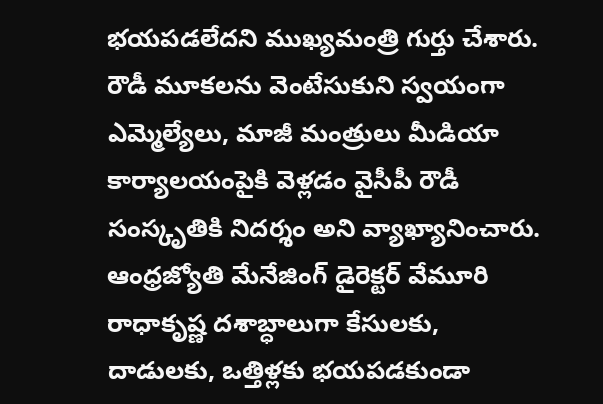భయపడలేదని ముఖ్యమంత్రి గుర్తు చేశారు.
రౌడీ మూకలను వెంటేసుకుని స్వయంగా ఎమ్మెల్యేలు, మాజీ మంత్రులు మీడియా కార్యాలయంపైకి వెళ్లడం వైసీపీ రౌడీ సంస్కృతికి నిదర్శం అని వ్యాఖ్యానించారు. ఆంధ్రజ్యోతి మేనేజింగ్ డైరెక్టర్ వేమూరి రాధాకృష్ణ దశాబ్ధాలుగా కేసులకు, దాడులకు, ఒత్తిళ్లకు భయపడకుండా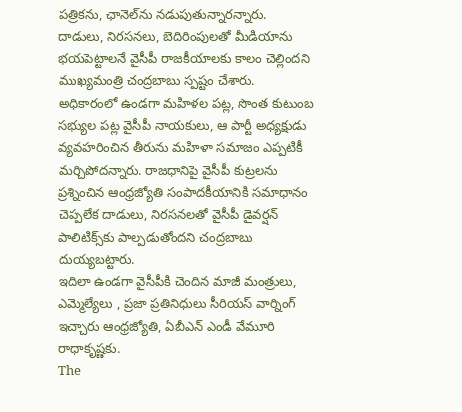పత్రికను, ఛానెల్‌ను నడుపుతున్నారన్నారు. దాడులు, నిరసనలు, బెదిరింపులతో మీడియాను భయపెట్టాలనే వైసీపీ రాజకీయాలకు కాలం చెల్లిందని ముఖ్యమంత్రి చంద్రబాబు స్పష్టం చేశారు. అధికారంలో ఉండగా మహిళల పట్ల, సొంత కుటుంబ సభ్యుల పట్ల వైసీపీ నాయకులు, ఆ పార్టీ అధ్యక్షుడు వ్యవహరించిన తీరును మహిళా సమాజం ఎప్పటికీ మర్చిపోదన్నారు. రాజధానిపై వైసీపీ కుట్రలను ప్రశ్నించిన ఆంధ్రజ్యోతి సంపాదకీయానికి సమాధానం చెప్పలేక దాడులు, నిరసనలతో వైసీపీ డైవర్షన్ పాలిటిక్స్‌కు పాల్పడుతోందని చంద్రబాబు దుయ్యబట్టారు.
ఇదిలా ఉండ‌గా వైసీపీకి చెందిన మాజీ మంత్రులు, ఎమ్మెల్యేలు , ప్ర‌జా ప్ర‌తినిధులు సీరియ‌స్ వార్నింగ్ ఇచ్చారు ఆంధ్ర‌జ్యోతి, ఏబీఎన్ ఎండీ వేమూరి రాధాకృష్ణ‌కు.
The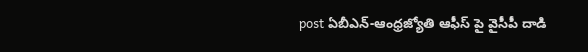post ఏబీఎన్-ఆంధ్రజ్యోతి ఆఫీస్ పై వైసీపీ దాడి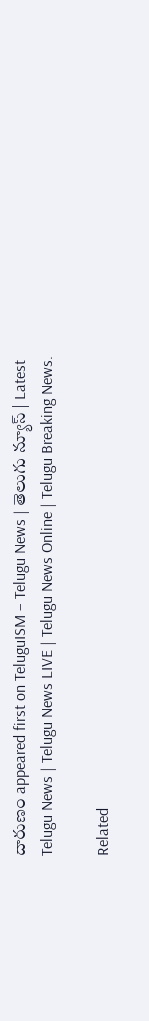దారుణం appeared first on TeluguISM – Telugu News | తెలుగు న్యూస్ | Latest Telugu News | Telugu News LIVE | Telugu News Online | Telugu Breaking News.

Related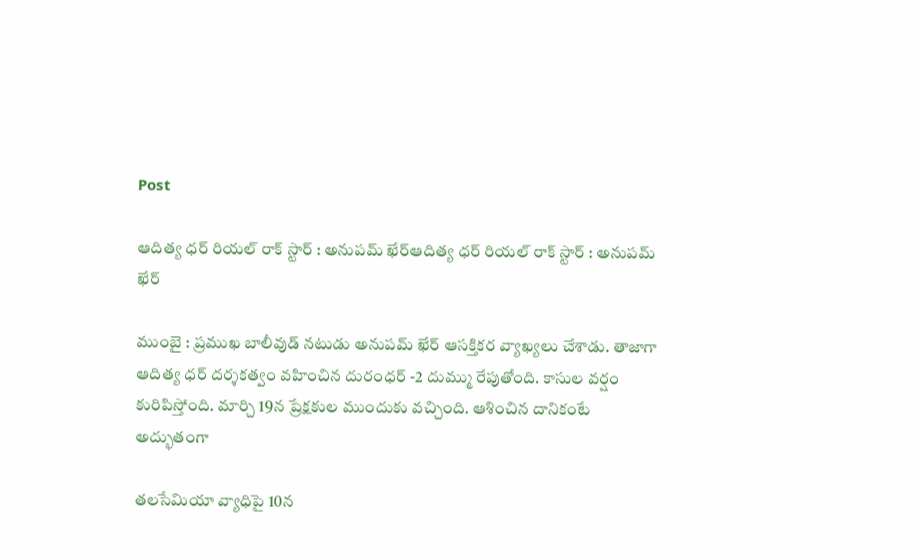Post

ఆదిత్య ధ‌ర్ రియ‌ల్ రాక్ స్టార్ : అనుప‌మ్ ఖేర్ఆదిత్య ధ‌ర్ రియ‌ల్ రాక్ స్టార్ : అనుప‌మ్ ఖేర్

ముంబై : ప్ర‌ముఖ బాలీవుడ్ న‌టుడు అనుప‌మ్ ఖేర్ ఆస‌క్తిక‌ర వ్యాఖ్య‌లు చేశాడు. తాజాగా ఆదిత్య ధ‌ర్ ద‌ర్శ‌క‌త్వం వ‌హించిన దురంధ‌ర్ -2 దుమ్ము రేపుతోంది. కాసుల వ‌ర్షం కురిపిస్తోంది. మార్చి 19న ప్రేక్ష‌కుల ముందుకు వ‌చ్చింది. ఆశించిన దానికంటే అద్భుతంగా

త‌లసేమియా వ్యాధిపై 10న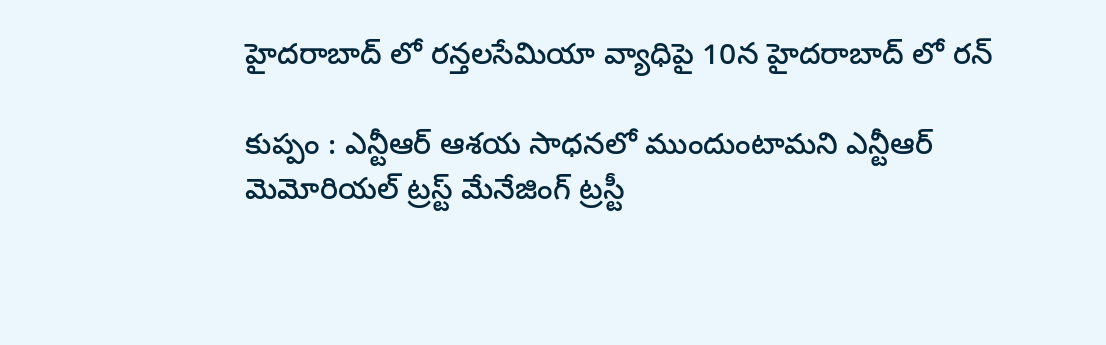హైద‌రాబాద్ లో ర‌న్త‌లసేమియా వ్యాధిపై 10న హైద‌రాబాద్ లో ర‌న్

కుప్పం : ఎన్టీఆర్ ఆశయ సాధనలో ముందుంటామని ఎన్టీఆర్ మెమోరియల్ ట్రస్ట్ మేనేజింగ్ ట్రస్టీ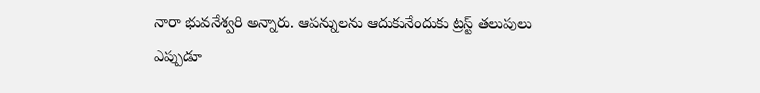నారా భువనేశ్వరి అన్నారు. ఆపన్నులను ఆదుకునేందుకు ట్రస్ట్ తలుపులు ఎప్పుడూ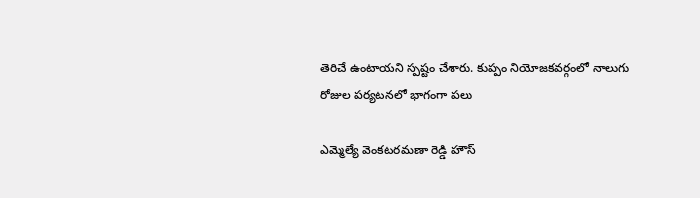తెరిచే ఉంటాయని స్పష్టం చేశారు. కుప్పం నియోజకవర్గంలో నాలుగు రోజుల పర్యటనలో భాగంగా పలు

ఎమ్మెల్యే వెంక‌ట‌ర‌మ‌ణా రెడ్డి హౌస్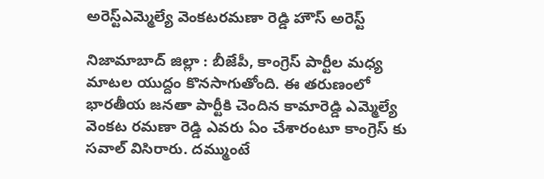అరెస్ట్ఎమ్మెల్యే వెంక‌ట‌ర‌మ‌ణా రెడ్డి హౌస్ అరెస్ట్

నిజామాబాద్ జిల్లా : బీజేపీ, కాంగ్రెస్ పార్టీల మ‌ధ్య మాట‌ల యుద్దం కొన‌సాగుతోంది. ఈ త‌రుణంలో భార‌తీయ జ‌న‌తా పార్టీకి చెందిన కామారెడ్డి ఎమ్మెల్యే వెంక‌ట ర‌మ‌ణా రెడ్డి ఎవ‌రు ఏం చేశారంటూ కాంగ్రెస్ కు స‌వాల్ విసిరారు. ద‌మ్ముంటే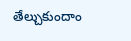తేల్చుకుందాం